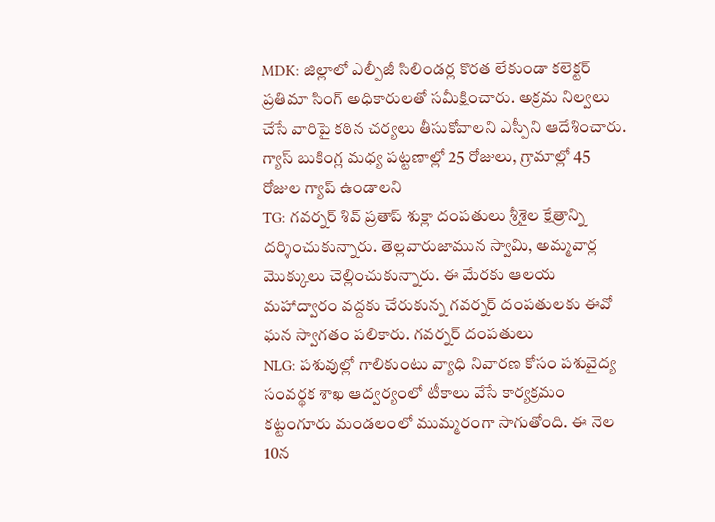MDK: జిల్లాలో ఎల్పీజీ సిలిండర్ల కొరత లేకుండా కలెక్టర్ ప్రతిమా సింగ్ అధికారులతో సమీక్షించారు. అక్రమ నిల్వలు చేసే వారిపై కఠిన చర్యలు తీసుకోవాలని ఎస్పీని ఆదేశించారు. గ్యాస్ బుకింగ్ల మధ్య పట్టణాల్లో 25 రోజులు, గ్రామాల్లో 45 రోజుల గ్యాప్ ఉండాలని
TG: గవర్నర్ శివ్ ప్రతాప్ శుక్లా దంపతులు శ్రీశైల క్షేత్రాన్ని దర్శించుకున్నారు. తెల్లవారుజామున స్వామి, అమ్మవార్ల మొక్కులు చెల్లించుకున్నారు. ఈ మేరకు ఆలయ మహాద్వారం వద్దకు చేరుకున్న గవర్నర్ దంపతులకు ఈవో ఘన స్వాగతం పలికారు. గవర్నర్ దంపతులు
NLG: పశువుల్లో గాలికుంటు వ్యాధి నివారణ కోసం పశువైద్య సంవర్థక శాఖ ఆద్వర్యంలో టీకాలు వేసే కార్యక్రమం కట్టంగూరు మండలంలో ముమ్మరంగా సాగుతోంది. ఈ నెల 10న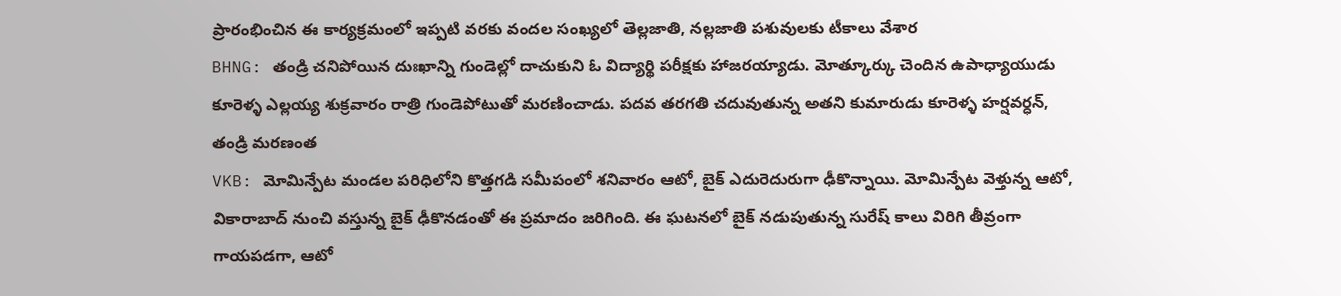ప్రారంభించిన ఈ కార్యక్రమంలో ఇప్పటి వరకు వందల సంఖ్యలో తెల్లజాతి, నల్లజాతి పశువులకు టీకాలు వేశార
BHNG: తండ్రి చనిపోయిన దుఃఖాన్ని గుండెల్లో దాచుకుని ఓ విద్యార్థి పరీక్షకు హాజరయ్యాడు. మోత్కూర్కు చెందిన ఉపాధ్యాయుడు కూరెళ్ళ ఎల్లయ్య శుక్రవారం రాత్రి గుండెపోటుతో మరణించాడు. పదవ తరగతి చదువుతున్న అతని కుమారుడు కూరెళ్ళ హర్షవర్ధన్, తండ్రి మరణంత
VKB: మోమిన్పేట మండల పరిధిలోని కొత్తగడి సమీపంలో శనివారం ఆటో, బైక్ ఎదురెదురుగా ఢీకొన్నాయి. మోమిన్పేట వెళ్తున్న ఆటో, వికారాబాద్ నుంచి వస్తున్న బైక్ ఢీకొనడంతో ఈ ప్రమాదం జరిగింది. ఈ ఘటనలో బైక్ నడుపుతున్న సురేష్ కాలు విరిగి తీవ్రంగా గాయపడగా, ఆటో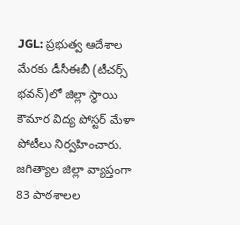JGL: ప్రభుత్వ ఆదేశాల మేరకు డీసీఈబీ (టీచర్స్ భవన్)లో జిల్లా స్థాయి కౌమార విద్య పోస్టర్ మేళా పోటీలు నిర్వహించారు. జగిత్యాల జిల్లా వ్యాప్తంగా 83 పాఠశాలల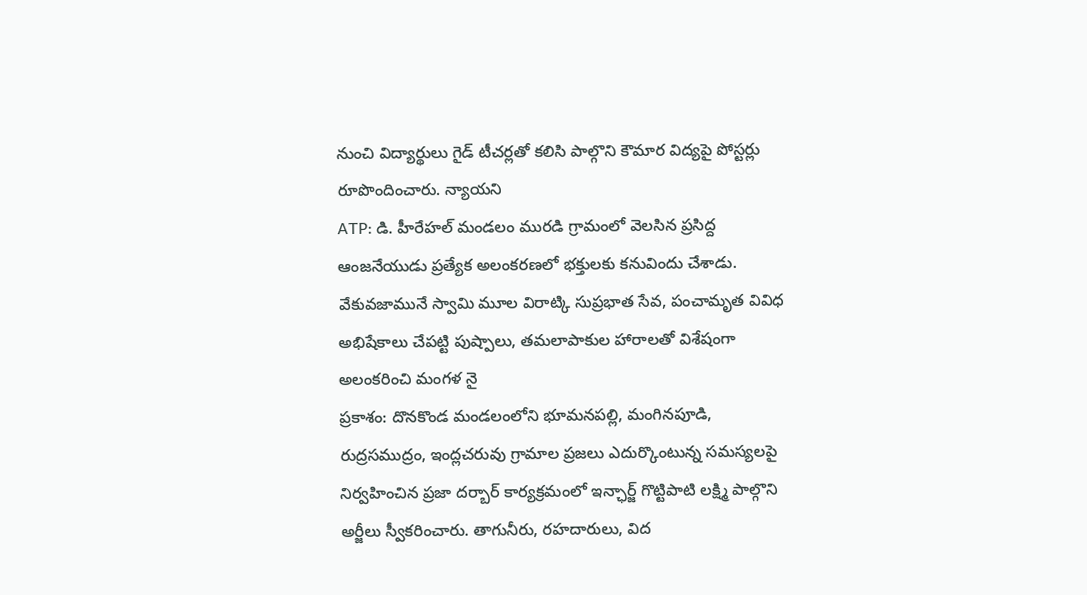నుంచి విద్యార్థులు గైడ్ టీచర్లతో కలిసి పాల్గొని కౌమార విద్యపై పోస్టర్లు రూపొందించారు. న్యాయని
ATP: డి. హీరేహల్ మండలం మురడి గ్రామంలో వెలసిన ప్రసిద్ద ఆంజనేయుడు ప్రత్యేక అలంకరణలో భక్తులకు కనువిందు చేశాడు. వేకువజామునే స్వామి మూల విరాట్కి సుప్రభాత సేవ, పంచామృత వివిధ అభిషేకాలు చేపట్టి పుష్పాలు, తమలాపాకుల హారాలతో విశేషంగా అలంకరించి మంగళ నై
ప్రకాశం: దొనకొండ మండలంలోని భూమనపల్లి, మంగినపూడి, రుద్రసముద్రం, ఇంద్లచరువు గ్రామాల ప్రజలు ఎదుర్కొంటున్న సమస్యలపై నిర్వహించిన ప్రజా దర్బార్ కార్యక్రమంలో ఇన్ఛార్జ్ గొట్టిపాటి లక్ష్మి పాల్గొని అర్జీలు స్వీకరించారు. తాగునీరు, రహదారులు, విద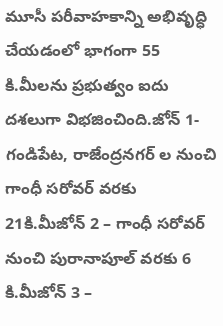మూసీ పరీవాహకాన్ని అభివృద్ధి చేయడంలో భాగంగా 55 కి.మీలను ప్రభుత్వం ఐదు దశలుగా విభజించింది.జోన్ 1- గండిపేట, రాజేంద్రనగర్ ల నుంచి గాంధీ సరోవర్ వరకు 21కి.మీజోన్ 2 – గాంధీ సరోవర్ నుంచి పురానాపూల్ వరకు 6 కి.మీజోన్ 3 –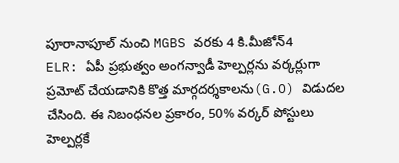పూరానాపూల్ నుంచి MGBS వరకు 4 కి.మీజోన్4
ELR: ఏపీ ప్రభుత్వం అంగన్వాడీ హెల్పర్లను వర్కర్లుగా ప్రమోట్ చేయడానికి కొత్త మార్గదర్శకాలను(G.O) విడుదల చేసింది. ఈ నిబంధనల ప్రకారం, 50% వర్కర్ పోస్టులు హెల్పర్లకే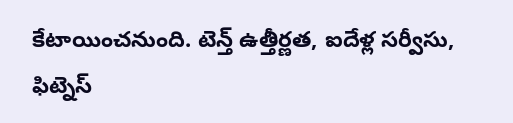కేటాయించనుంది. టెన్త్ ఉత్తీర్ణత, ఐదేళ్ల సర్వీసు, ఫిట్నెస్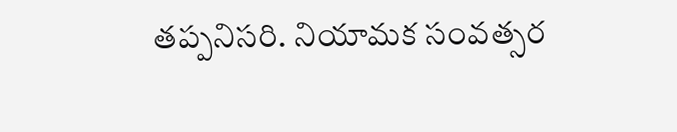తప్పనిసరి. నియామక సంవత్సర